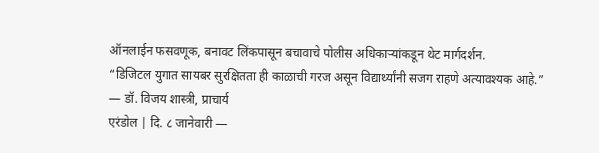ऑनलाईन फसवणूक, बनावट लिंकपासून बचावाचे पोलीस अधिकाऱ्यांकडून थेट मार्गदर्शन.
“डिजिटल युगात सायबर सुरक्षितता ही काळाची गरज असून विद्यार्थ्यांनी सजग राहणे अत्यावश्यक आहे.”
— डॉ. विजय शास्त्री, प्राचार्य
एरंडोल | दि. ८ जानेवारी —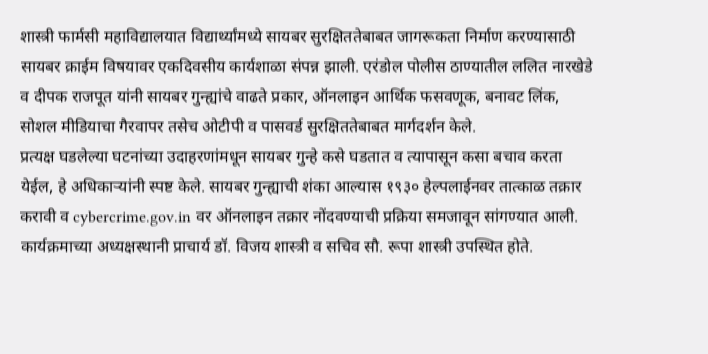शास्त्री फार्मसी महाविद्यालयात विद्यार्थ्यांमध्ये सायबर सुरक्षिततेबाबत जागरूकता निर्माण करण्यासाठी सायबर क्राईम विषयावर एकदिवसीय कार्यशाळा संपन्न झाली. एरंडोल पोलीस ठाण्यातील ललित नारखेडे व दीपक राजपूत यांनी सायबर गुन्ह्यांचे वाढते प्रकार, ऑनलाइन आर्थिक फसवणूक, बनावट लिंक, सोशल मीडियाचा गैरवापर तसेच ओटीपी व पासवर्ड सुरक्षिततेबाबत मार्गदर्शन केले.
प्रत्यक्ष घडलेल्या घटनांच्या उदाहरणांमधून सायबर गुन्हे कसे घडतात व त्यापासून कसा बचाव करता येईल, हे अधिकाऱ्यांनी स्पष्ट केले. सायबर गुन्ह्याची शंका आल्यास १९३० हेल्पलाईनवर तात्काळ तक्रार करावी व cybercrime.gov.in वर ऑनलाइन तक्रार नोंदवण्याची प्रक्रिया समजावून सांगण्यात आली.
कार्यक्रमाच्या अध्यक्षस्थानी प्राचार्य डॉ. विजय शास्त्री व सचिव सौ. रूपा शास्त्री उपस्थित होते.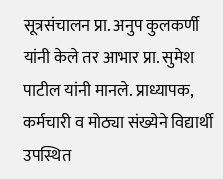सूत्रसंचालन प्रा. अनुप कुलकर्णी यांनी केले तर आभार प्रा. सुमेश पाटील यांनी मानले. प्राध्यापक, कर्मचारी व मोठ्या संख्येने विद्यार्थी उपस्थित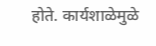होते. कार्यशाळेमुळे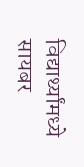विद्यार्थ्यांमध्ये सायबर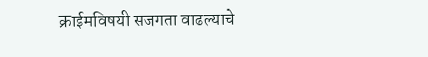क्राईमविषयी सजगता वाढल्याचे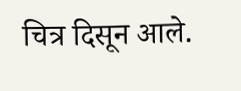चित्र दिसून आले.